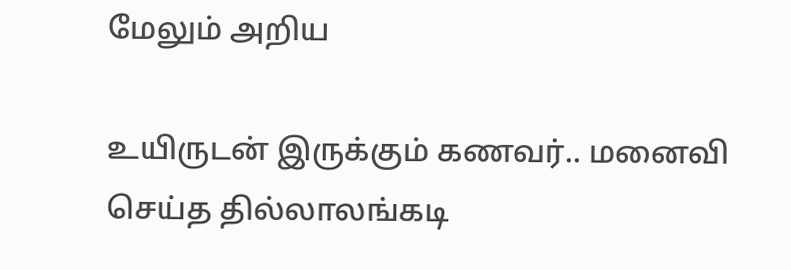மேலும் அறிய

உயிருடன் இருக்கும் கணவர்.. மனைவி செய்த தில்லாலங்கடி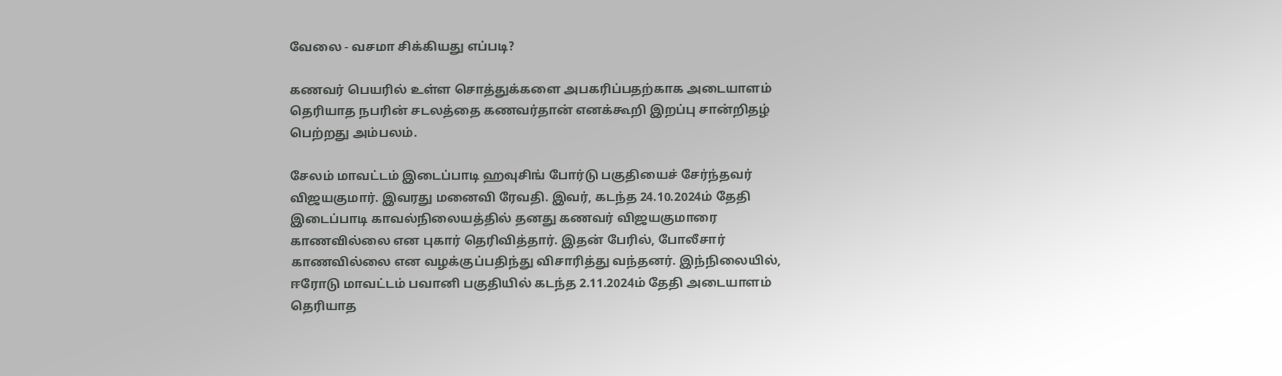வேலை - வசமா சிக்கியது எப்படி?

கணவர் பெயரில் உள்ள சொத்துக்களை அபகரிப்பதற்காக அடையாளம் தெரியாத நபரின் சடலத்தை கணவர்தான் எனக்கூறி இறப்பு சான்றிதழ் பெற்றது அம்பலம்.

சேலம் மாவட்டம் இடைப்பாடி ஹவுசிங் போர்டு பகுதியைச் சேர்ந்தவர் விஜயகுமார். இவரது மனைவி ரேவதி. இவர், கடந்த 24.10.2024ம் தேதி இடைப்பாடி காவல்நிலையத்தில் தனது கணவர் விஜயகுமாரை காணவில்லை என புகார் தெரிவித்தார். இதன் பேரில், போலீசார் காணவில்லை என வழக்குப்பதிந்து விசாரித்து வந்தனர். இந்நிலையில், ஈரோடு மாவட்டம் பவானி பகுதியில் கடந்த 2.11.2024ம் தேதி அடையாளம் தெரியாத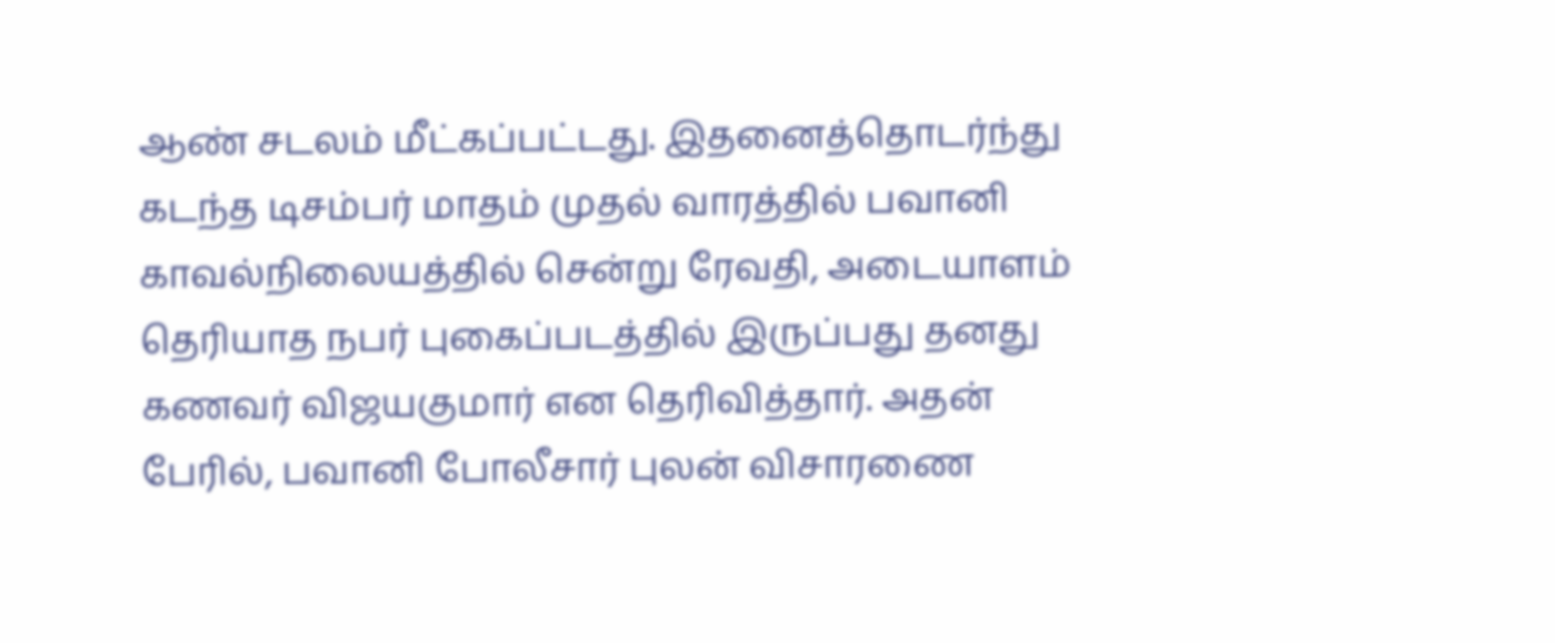ஆண் சடலம் மீட்கப்பட்டது. இதனைத்தொடர்ந்து கடந்த டிசம்பர் மாதம் முதல் வாரத்தில் பவானி காவல்நிலையத்தில் சென்று ரேவதி, அடையாளம் தெரியாத நபர் புகைப்படத்தில் இருப்பது தனது கணவர் விஜயகுமார் என தெரிவித்தார். அதன் பேரில், பவானி போலீசார் புலன் விசாரணை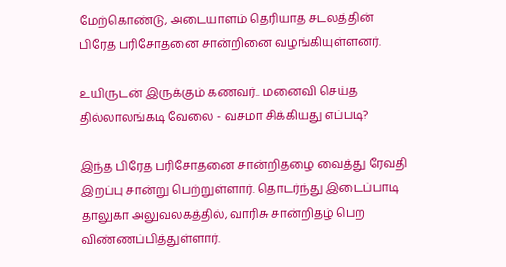மேற்கொண்டு, அடையாளம் தெரியாத சடலத்தின் பிரேத பரிசோதனை சான்றினை வழங்கியுள்ளனர்.

உயிருடன் இருக்கும் கணவர்.. மனைவி செய்த தில்லாலங்கடி வேலை - வசமா சிக்கியது எப்படி?

இந்த பிரேத பரிசோதனை சான்றிதழை வைத்து ரேவதி இறப்பு சான்று பெற்றுள்ளார். தொடர்ந்து இடைப்பாடி தாலுகா அலுவலகத்தில், வாரிசு சான்றிதழ் பெற விண்ணப்பித்துள்ளார்.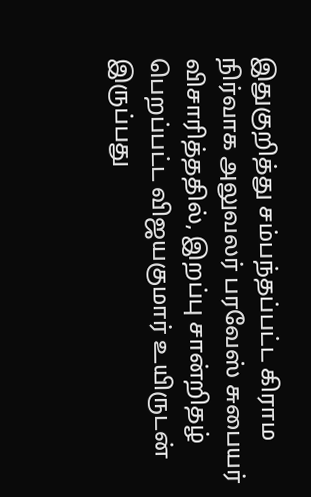இதுகுறித்து சம்பந்தப்பட்ட கிராம நிர்வாக அலுவலர் பரவேஸ் சுபையர் விசாரித்ததில், இறப்பு சான்றிதழ் பெறப்பட்ட விஜயகுமார் உயிருடன் இருப்பது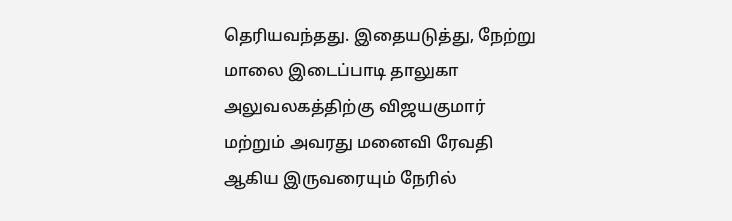தெரியவந்தது. இதையடுத்து, நேற்று மாலை இடைப்பாடி தாலுகா அலுவலகத்திற்கு விஜயகுமார் மற்றும் அவரது மனைவி ரேவதி ஆகிய இருவரையும் நேரில்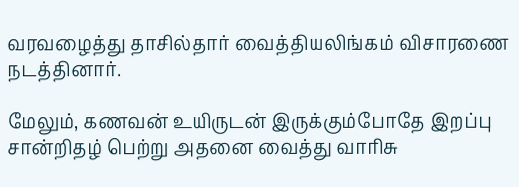வரவழைத்து தாசில்தார் வைத்தியலிங்கம் விசாரணை நடத்தினார்.

மேலும், கணவன் உயிருடன் இருக்கும்போதே இறப்பு சான்றிதழ் பெற்று அதனை வைத்து வாரிசு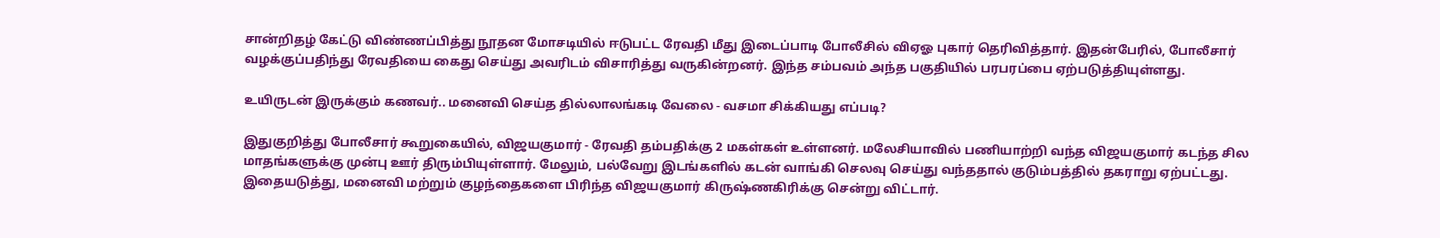சான்றிதழ் கேட்டு விண்ணப்பித்து நூதன மோசடியில் ஈடுபட்ட ரேவதி மீது இடைப்பாடி போலீசில் விஏஓ புகார் தெரிவித்தார். இதன்பேரில், போலீசார் வழக்குப்பதிந்து ரேவதியை கைது செய்து அவரிடம் விசாரித்து வருகின்றனர். இந்த சம்பவம் அந்த பகுதியில் பரபரப்பை ஏற்படுத்தியுள்ளது.

உயிருடன் இருக்கும் கணவர்.. மனைவி செய்த தில்லாலங்கடி வேலை - வசமா சிக்கியது எப்படி?

இதுகுறித்து போலீசார் கூறுகையில், விஜயகுமார் - ரேவதி தம்பதிக்கு 2 மகள்கள் உள்ளனர். மலேசியாவில் பணியாற்றி வந்த விஜயகுமார் கடந்த சில மாதங்களுக்கு முன்பு ஊர் திரும்பியுள்ளார். மேலும், பல்வேறு இடங்களில் கடன் வாங்கி செலவு செய்து வந்ததால் குடும்பத்தில் தகராறு ஏற்பட்டது. இதையடுத்து, மனைவி மற்றும் குழந்தைகளை பிரிந்த விஜயகுமார் கிருஷ்ணகிரிக்கு சென்று விட்டார்.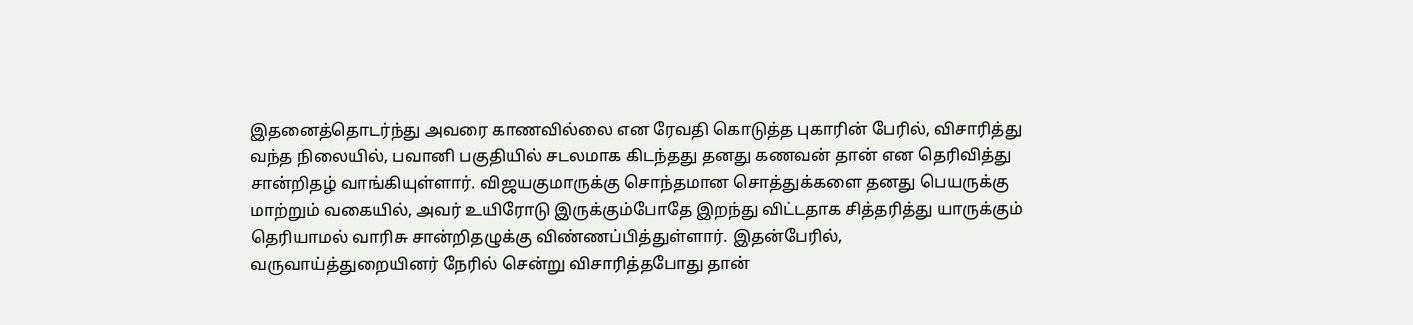இதனைத்தொடர்ந்து அவரை காணவில்லை என ரேவதி கொடுத்த புகாரின் பேரில், விசாரித்து வந்த நிலையில், பவானி பகுதியில் சடலமாக கிடந்தது தனது கணவன் தான் என தெரிவித்து சான்றிதழ் வாங்கியுள்ளார். விஜயகுமாருக்கு சொந்தமான சொத்துக்களை தனது பெயருக்கு மாற்றும் வகையில், அவர் உயிரோடு இருக்கும்போதே இறந்து விட்டதாக சித்தரித்து யாருக்கும் தெரியாமல் வாரிசு சான்றிதழுக்கு விண்ணப்பித்துள்ளார். இதன்பேரில், வருவாய்த்துறையினர் நேரில் சென்று விசாரித்தபோது தான்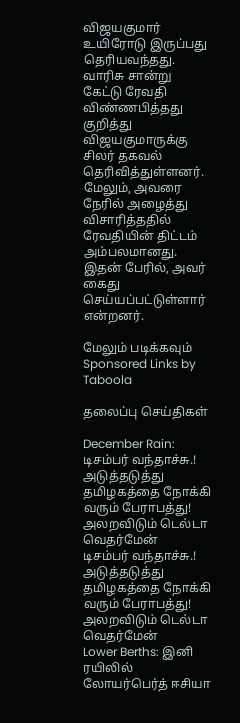விஜயகுமார் உயிரோடு இருப்பது தெரியவந்தது. வாரிசு சான்று கேட்டு ரேவதி விண்ணபித்தது குறித்து விஜயகுமாருக்கு சிலர் தகவல் தெரிவித்துள்ளனர். மேலும், அவரை நேரில் அழைத்து விசாரித்ததில் ரேவதியின் திட்டம் அம்பலமானது. இதன் பேரில், அவர் கைது செய்யப்பட்டுள்ளார் என்றனர்.

மேலும் படிக்கவும்
Sponsored Links by Taboola

தலைப்பு செய்திகள்

December Rain: டிசம்பர் வந்தாச்சு.! அடுத்தடுத்து தமிழகத்தை நோக்கி வரும் பேராபத்து! அலறவிடும் டெல்டா வெதர்மேன்
டிசம்பர் வந்தாச்சு.! அடுத்தடுத்து தமிழகத்தை நோக்கி வரும் பேராபத்து! அலறவிடும் டெல்டா வெதர்மேன்
Lower Berths: இனி ரயிலில் லோயர்பெர்த் ஈசியா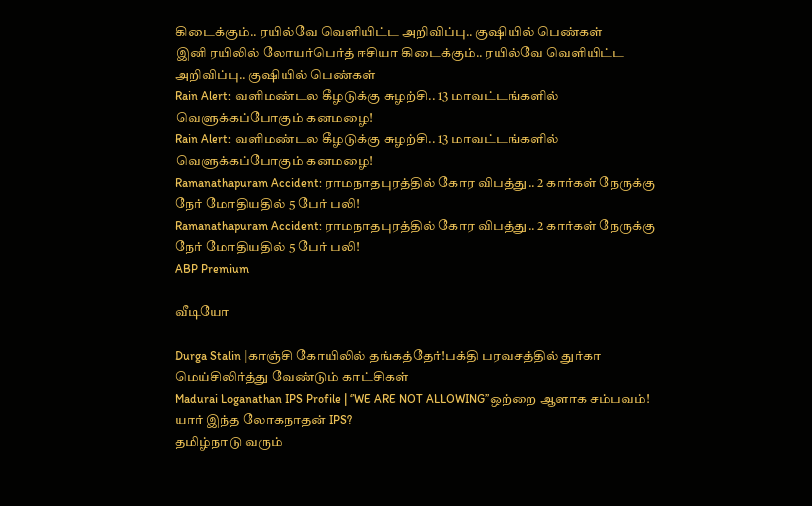கிடைக்கும்.. ரயில்வே வெளியிட்ட அறிவிப்பு.. குஷியில் பெண்கள்
இனி ரயிலில் லோயர்பெர்த் ஈசியா கிடைக்கும்.. ரயில்வே வெளியிட்ட அறிவிப்பு.. குஷியில் பெண்கள்
Rain Alert: வளிமண்டல கீழடுக்கு சுழற்சி.. 13 மாவட்டங்களில் வெளுக்கப்போகும் கனமழை!
Rain Alert: வளிமண்டல கீழடுக்கு சுழற்சி.. 13 மாவட்டங்களில் வெளுக்கப்போகும் கனமழை!
Ramanathapuram Accident: ராமநாதபுரத்தில் கோர விபத்து.. 2 கார்கள் நேருக்கு நேர் மோதியதில் 5 பேர் பலி!
Ramanathapuram Accident: ராமநாதபுரத்தில் கோர விபத்து.. 2 கார்கள் நேருக்கு நேர் மோதியதில் 5 பேர் பலி!
ABP Premium

வீடியோ

Durga Stalin |காஞ்சி கோயிலில் தங்கத்தேர்!பக்தி பரவசத்தில் துர்கா மெய்சிலிர்த்து வேண்டும் காட்சிகள்
Madurai Loganathan IPS Profile | ‘’WE ARE NOT ALLOWING’’ஒற்றை ஆளாக சம்பவம்! யார் இந்த லோகநாதன் IPS?
தமிழ்நாடு வரும்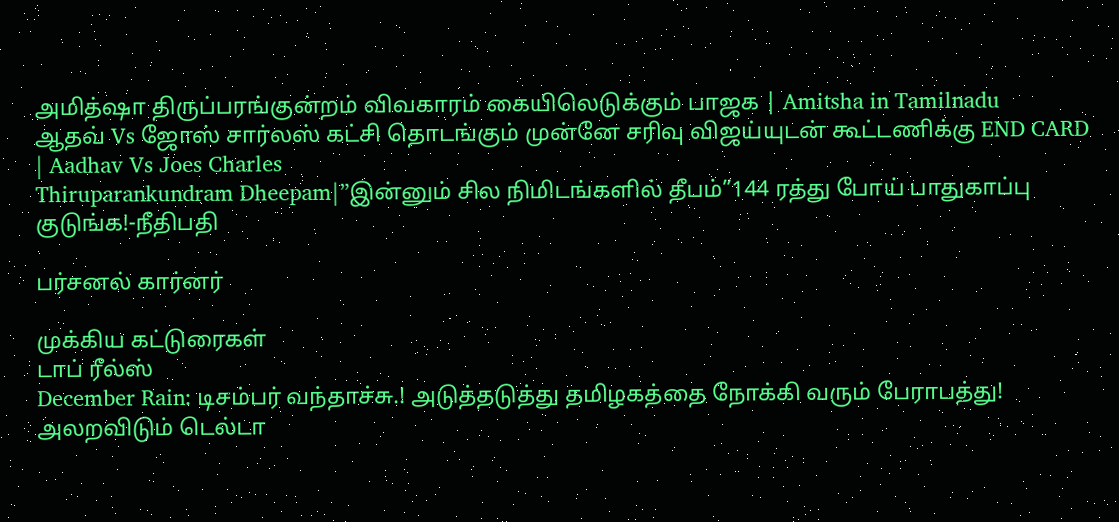அமித்ஷா திருப்பரங்குன்றம் விவகாரம் கையிலெடுக்கும் பாஜக | Amitsha in Tamilnadu
ஆதவ் Vs ஜோஸ் சார்லஸ் கட்சி தொடங்கும் முன்னே சரிவு விஜய்யுடன் கூட்டணிக்கு END CARD | Aadhav Vs Joes Charles
Thiruparankundram Dheepam|”இன்னும் சில நிமிடங்களில் தீபம்”144 ரத்து போய் பாதுகாப்பு குடுங்க!-நீதிபதி

பர்சனல் கார்னர்

முக்கிய கட்டுரைகள்
டாப் ரீல்ஸ்
December Rain: டிசம்பர் வந்தாச்சு.! அடுத்தடுத்து தமிழகத்தை நோக்கி வரும் பேராபத்து! அலறவிடும் டெல்டா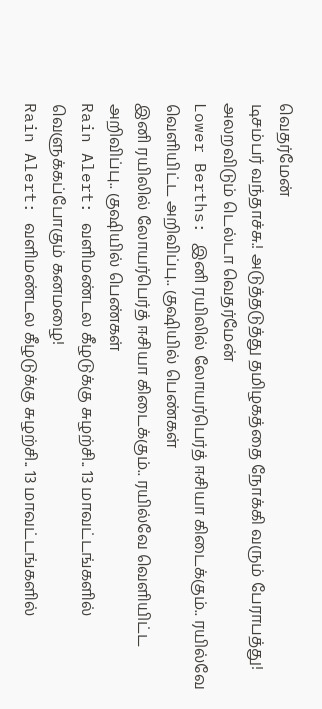வெதர்மேன்
டிசம்பர் வந்தாச்சு.! அடுத்தடுத்து தமிழகத்தை நோக்கி வரும் பேராபத்து! அலறவிடும் டெல்டா வெதர்மேன்
Lower Berths: இனி ரயிலில் லோயர்பெர்த் ஈசியா கிடைக்கும்.. ரயில்வே வெளியிட்ட அறிவிப்பு.. குஷியில் பெண்கள்
இனி ரயிலில் லோயர்பெர்த் ஈசியா கிடைக்கும்.. ரயில்வே வெளியிட்ட அறிவிப்பு.. குஷியில் பெண்கள்
Rain Alert: வளிமண்டல கீழடுக்கு சுழற்சி.. 13 மாவட்டங்களில் வெளுக்கப்போகும் கனமழை!
Rain Alert: வளிமண்டல கீழடுக்கு சுழற்சி.. 13 மாவட்டங்களில்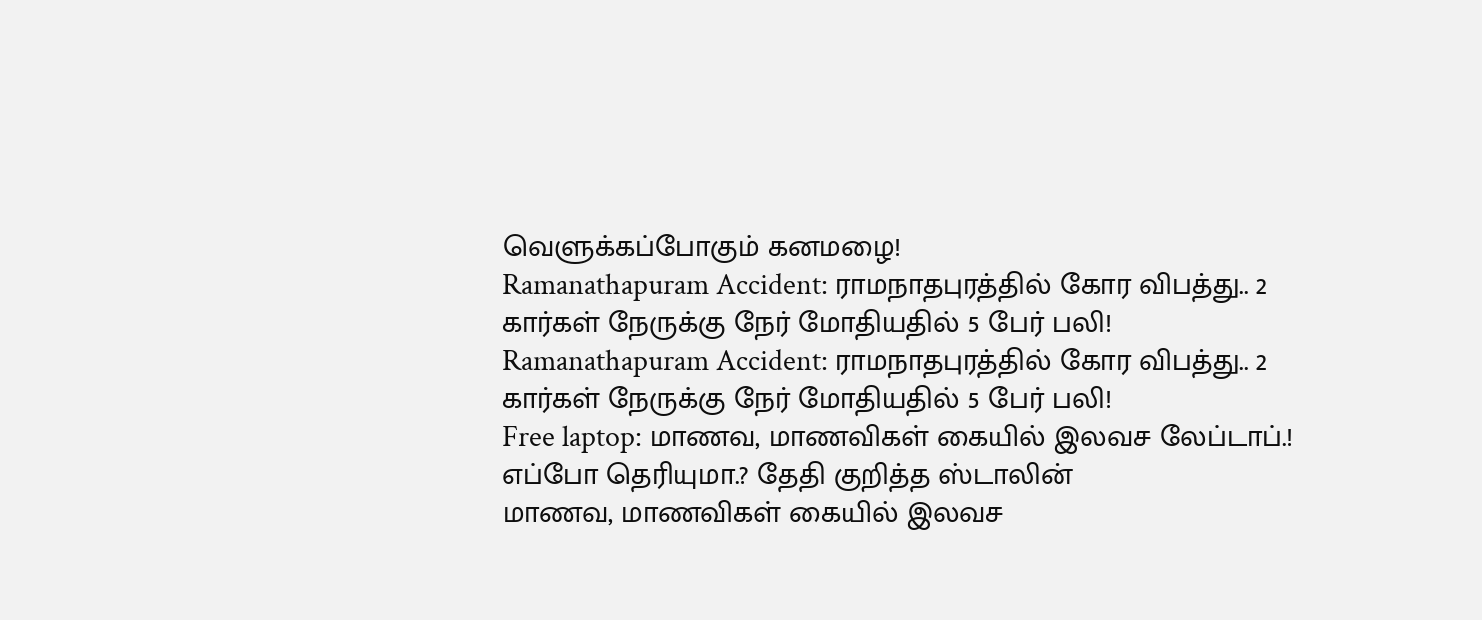வெளுக்கப்போகும் கனமழை!
Ramanathapuram Accident: ராமநாதபுரத்தில் கோர விபத்து.. 2 கார்கள் நேருக்கு நேர் மோதியதில் 5 பேர் பலி!
Ramanathapuram Accident: ராமநாதபுரத்தில் கோர விபத்து.. 2 கார்கள் நேருக்கு நேர் மோதியதில் 5 பேர் பலி!
Free laptop: மாணவ, மாணவிகள் கையில் இலவச லேப்டாப்.! எப்போ தெரியுமா.? தேதி குறித்த ஸ்டாலின்
மாணவ, மாணவிகள் கையில் இலவச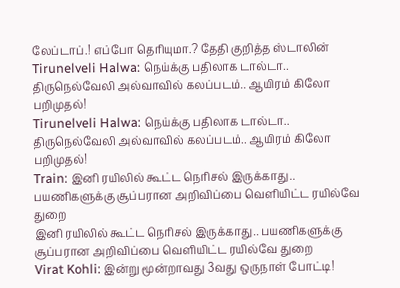லேப்டாப்.! எப்போ தெரியுமா.? தேதி குறித்த ஸ்டாலின்
Tirunelveli Halwa: நெய்க்கு பதிலாக டால்டா.. திருநெல்வேலி அல்வாவில் கலப்படம்.. ஆயிரம் கிலோ பறிமுதல்!
Tirunelveli Halwa: நெய்க்கு பதிலாக டால்டா.. திருநெல்வேலி அல்வாவில் கலப்படம்.. ஆயிரம் கிலோ பறிமுதல்!
Train: இனி ரயிலில் கூட்ட நெரிசல் இருக்காது.. பயணிகளுக்கு சூப்பரான அறிவிப்பை வெளியிட்ட ரயில்வே துறை
இனி ரயிலில் கூட்ட நெரிசல் இருக்காது.. பயணிகளுக்கு சூப்பரான அறிவிப்பை வெளியிட்ட ரயில்வே துறை
Virat Kohli: இன்று மூன்றாவது 3வது ஒருநாள் போட்டி!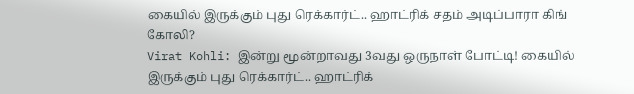கையில் இருக்கும் புது ரெக்கார்ட்.. ஹாட்ரிக் சதம் அடிப்பாரா கிங் கோலி?
Virat Kohli: இன்று மூன்றாவது 3வது ஒருநாள் போட்டி! கையில் இருக்கும் புது ரெக்கார்ட்.. ஹாட்ரிக்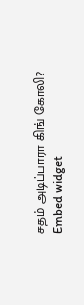சதம் அடிப்பாரா கிங் கோலி?
Embed widget